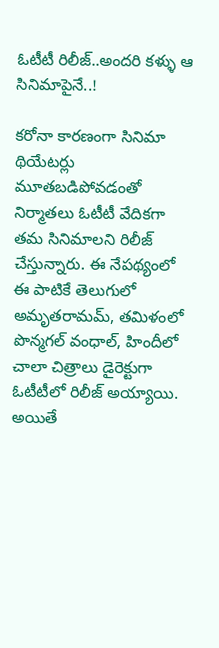ఓటీటీ రిలీజ్..అందరి కళ్ళు ఆ సినిమాపైనే..!

కరోనా కారణంగా సినిమా థియేటర్లు మూతబడిపోవడంతో నిర్మాతలు ఓటీటీ వేదికగా తమ సినిమాలని రిలీజ్ చేస్తున్నారు. ఈ నేపథ్యంలో ఈ పాటికే తెలుగులో అమృతరామమ్, తమిళంలో పొన్మగల్ వంధాల్, హిందీలో చాలా చిత్రాలు డైరెక్టుగా ఓటీటీలో రిలీజ్ అయ్యాయి. అయితే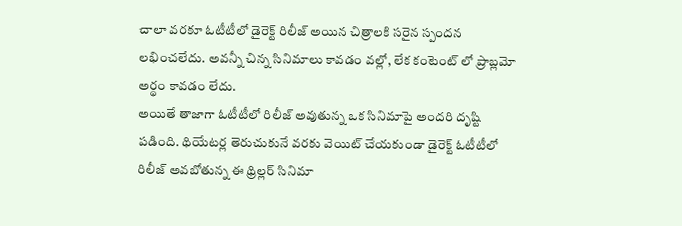చాలా వరకూ ఓటీటీలో డైరెక్ట్ రిలీజ్ అయిన చిత్రాలకి సరైన స్పందన లభించలేదు. అవన్నీ చిన్న సినిమాలు కావడం వల్లో, లేక కంటెంట్ లో ప్రాబ్లమో అర్థం కావడం లేదు.
అయితే తాజాగా ఓటీటీలో రిలీజ్ అవుతున్న ఒక సినిమాపై అందరి దృష్టి పడింది. థియేటర్ల తెరుచుకునే వరకు వెయిట్ చేయకుండా డైరెక్ట్ ఓటీటీలో రిలీజ్ అవబోతున్న ఈ థ్రిల్లర్ సినిమా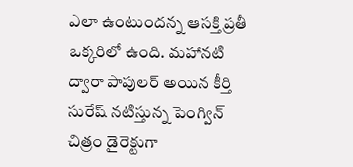ఎలా ఉంటుందన్న ఆసక్తి ప్రతీ ఒక్కరిలో ఉంది. మహానటి ద్వారా పాపులర్ అయిన కీర్తి సురేష్ నటిస్తున్న పెంగ్విన్ చిత్రం డైరెక్టుగా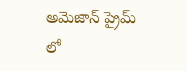అమెజాన్ ప్రైమ్ లో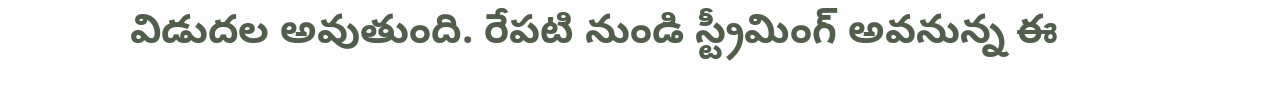విడుదల అవుతుంది. రేపటి నుండి స్ట్రీమింగ్ అవనున్న ఈ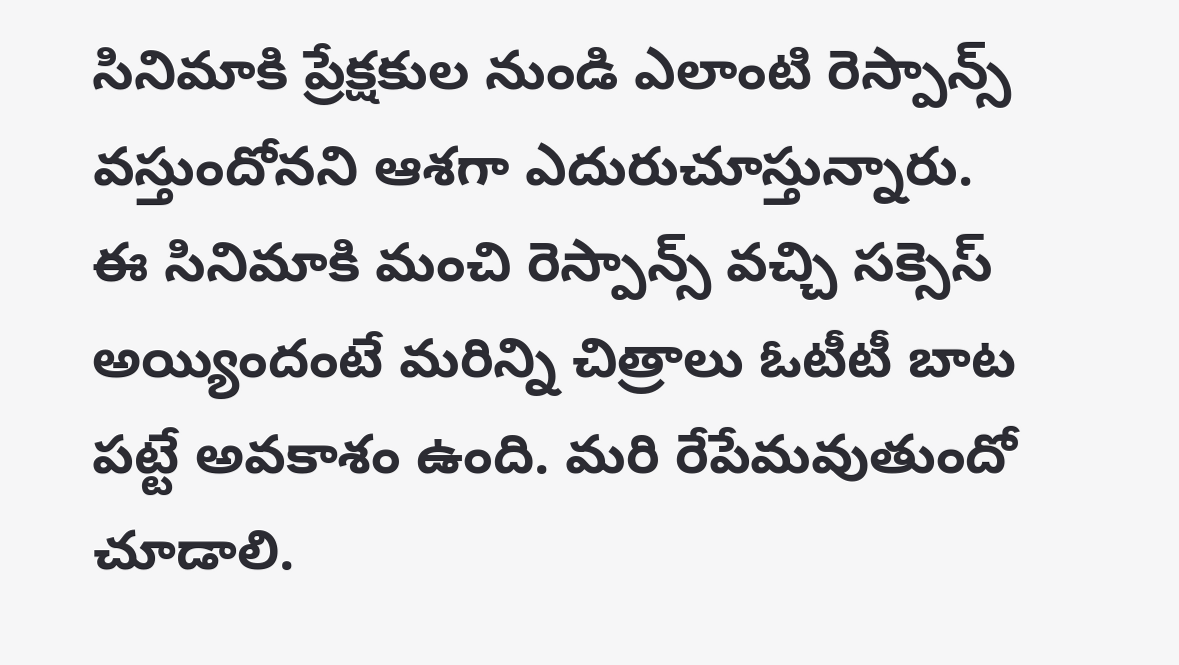సినిమాకి ప్రేక్షకుల నుండి ఎలాంటి రెస్పాన్స్ వస్తుందోనని ఆశగా ఎదురుచూస్తున్నారు.
ఈ సినిమాకి మంచి రెస్పాన్స్ వచ్చి సక్సెస్ అయ్యిందంటే మరిన్ని చిత్రాలు ఓటీటీ బాట పట్టే అవకాశం ఉంది. మరి రేపేమవుతుందో చూడాలి.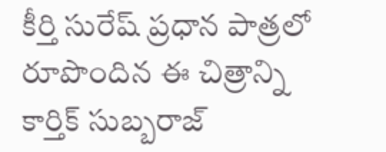కీర్తి సురేష్ ప్రధాన పాత్రలో రూపొందిన ఈ చిత్రాన్ని కార్తిక్ సుబ్బరాజ్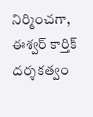నిర్మించగా, ఈశ్వర్ కార్తిక్ దర్శకత్వం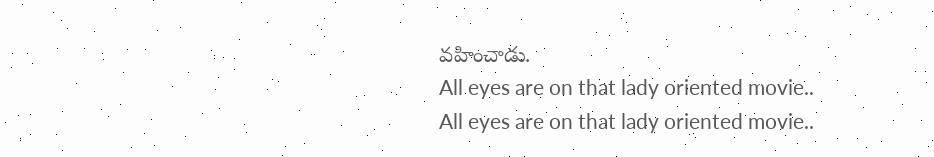వహించాడు.
All eyes are on that lady oriented movie..
All eyes are on that lady oriented movie..